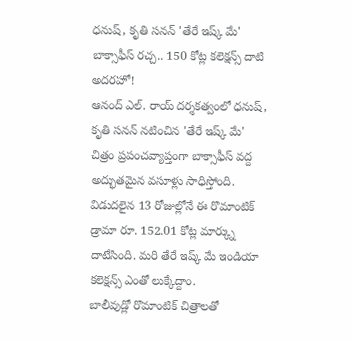ధనుష్, కృతి సనన్ 'తేరే ఇష్క్ మే' బాక్సాఫీస్ రచ్చ.. 150 కోట్ల కలెక్షన్స్ దాటి అదరహో!
ఆనంద్ ఎల్. రాయ్ దర్శకత్వంలో ధనుష్, కృతి సనన్ నటించిన 'తేరే ఇష్క్ మే' చిత్రం ప్రపంచవ్యాప్తంగా బాక్సాఫీస్ వద్ద అద్భుతమైన వసూళ్లు సాధిస్తోంది. విడుదలైన 13 రోజుల్లోనే ఈ రొమాంటిక్ డ్రామా రూ. 152.01 కోట్ల మార్క్ను దాటేసింది. మరి తేరే ఇష్క్ మే ఇండియా కలెక్షన్స్ ఎంతో లుక్కేద్దాం.
బాలీవుడ్లో రొమాంటిక్ చిత్రాలతో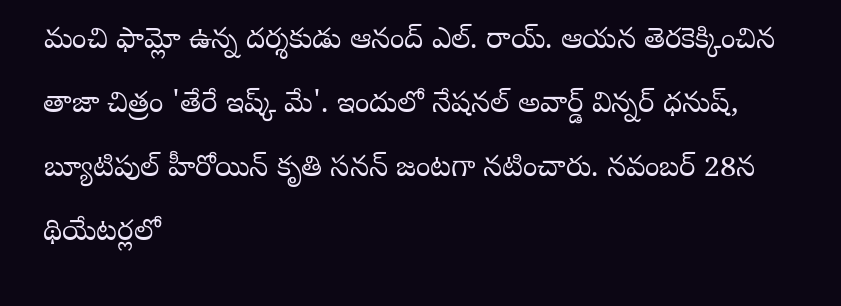మంచి ఫామ్లో ఉన్న దర్శకుడు ఆనంద్ ఎల్. రాయ్. ఆయన తెరకెక్కించిన తాజా చిత్రం 'తేరే ఇష్క్ మే'. ఇందులో నేషనల్ అవార్డ్ విన్నర్ ధనుష్, బ్యూటిపుల్ హీరోయిన్ కృతి సనన్ జంటగా నటించారు. నవంబర్ 28న థియేటర్లలో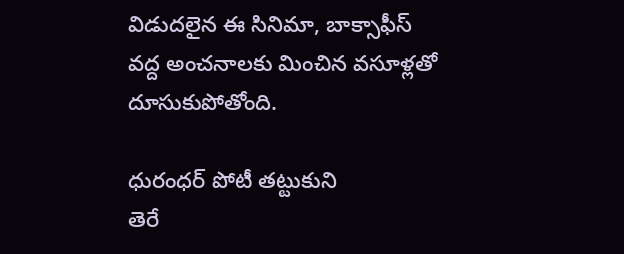విడుదలైన ఈ సినిమా, బాక్సాఫీస్ వద్ద అంచనాలకు మించిన వసూళ్లతో దూసుకుపోతోంది.

ధురంధర్ పోటీ తట్టుకుని
తెరే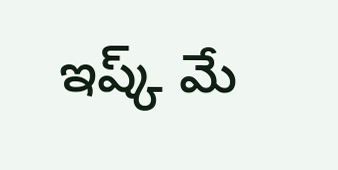ఇష్క్ మే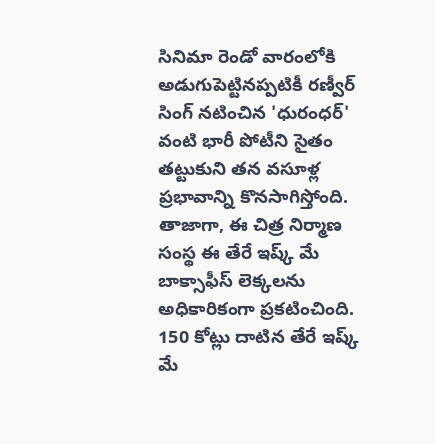సినిమా రెండో వారంలోకి అడుగుపెట్టినప్పటికీ రణ్వీర్ సింగ్ నటించిన 'ధురంధర్' వంటి భారీ పోటీని సైతం తట్టుకుని తన వసూళ్ల ప్రభావాన్ని కొనసాగిస్తోంది. తాజాగా, ఈ చిత్ర నిర్మాణ సంస్థ ఈ తేరే ఇష్క్ మే బాక్సాఫీస్ లెక్కలను అధికారికంగా ప్రకటించింది.
150 కోట్లు దాటిన తేరే ఇష్క్ మే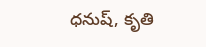ధనుష్, కృతి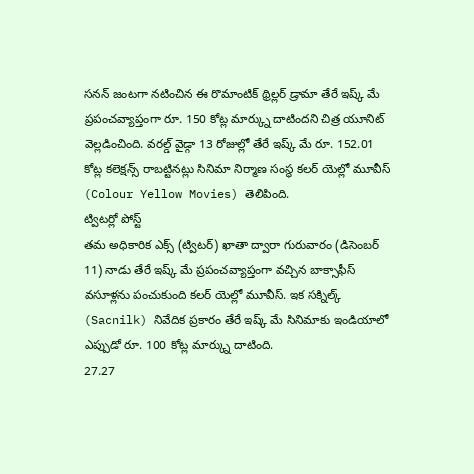సనన్ జంటగా నటించిన ఈ రొమాంటిక్ థ్రిల్లర్ డ్రామా తేరే ఇష్క్ మే ప్రపంచవ్యాప్తంగా రూ. 150 కోట్ల మార్క్ను దాటిందని చిత్ర యూనిట్ వెల్లడించింది. వరల్డ్ వైడ్గా 13 రోజుల్లో తేరే ఇష్క్ మే రూ. 152.01 కోట్ల కలెక్షన్స్ రాబట్టినట్లు సినిమా నిర్మాణ సంస్థ కలర్ యెల్లో మూవీస్ (Colour Yellow Movies) తెలిపింది.
ట్విటర్లో పోస్ట్
తమ అధికారిక ఎక్స్ (ట్విటర్) ఖాతా ద్వారా గురువారం (డిసెంబర్ 11) నాడు తేరే ఇష్క్ మే ప్రపంచవ్యాప్తంగా వచ్చిన బాక్సాఫీస్ వసూళ్లను పంచుకుంది కలర్ యెల్లో మూవీస్. ఇక సక్నిల్క్ (Sacnilk) నివేదిక ప్రకారం తేరే ఇష్క్ మే సినిమాకు ఇండియాలో ఎప్పుడో రూ. 100 కోట్ల మార్క్ను దాటింది.
27.27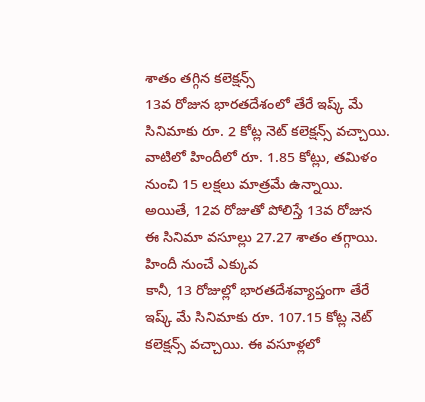శాతం తగ్గిన కలెక్షన్స్
13వ రోజున భారతదేశంలో తేరే ఇష్క్ మే సినిమాకు రూ. 2 కోట్ల నెట్ కలెక్షన్స్ వచ్చాయి. వాటిలో హిందీలో రూ. 1.85 కోట్లు, తమిళం నుంచి 15 లక్షలు మాత్రమే ఉన్నాయి. అయితే, 12వ రోజుతో పోలిస్తే 13వ రోజున ఈ సినిమా వసూల్లు 27.27 శాతం తగ్గాయి.
హిందీ నుంచే ఎక్కువ
కానీ, 13 రోజుల్లో భారతదేశవ్యాప్తంగా తేరే ఇష్క్ మే సినిమాకు రూ. 107.15 కోట్ల నెట్ కలెక్షన్స్ వచ్చాయి. ఈ వసూళ్లలో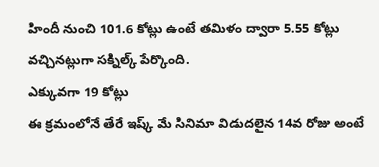హిందీ నుంచి 101.6 కోట్లు ఉంటే తమిళం ద్వారా 5.55 కోట్లు వచ్చినట్లుగా సక్నిల్క్ పేర్కొంది.
ఎక్కువగా 19 కోట్లు
ఈ క్రమంలోనే తేరే ఇష్క్ మే సినిమా విడుదలైన 14వ రోజు అంటే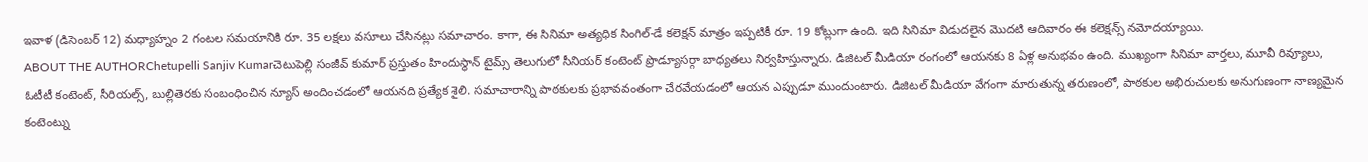ఇవాళ (డిసెంబర్ 12) మధ్యాహ్నం 2 గంటల సమయానికి రూ. 35 లక్షలు వసూలు చేసినట్లు సమాచారం. కాగా, ఈ సినిమా అత్యధిక సింగిల్-డే కలెక్షన్ మాత్రం ఇప్పటికీ రూ. 19 కోట్లుగా ఉంది. ఇది సినిమా విడుదలైన మొదటి ఆదివారం ఈ కలెక్షన్స్ నమోదయ్యాయి.
ABOUT THE AUTHORChetupelli Sanjiv Kumarచెటుపెల్లి సంజీవ్ కుమార్ ప్రస్తుతం హిందుస్థాన్ టైమ్స్ తెలుగులో సీనియర్ కంటెంట్ ప్రొడ్యూసర్గా బాధ్యతలు నిర్వహిస్తున్నారు. డిజిటల్ మీడియా రంగంలో ఆయనకు 8 ఏళ్ల అనుభవం ఉంది. ముఖ్యంగా సినిమా వార్తలు, మూవీ రివ్యూలు, ఓటీటీ కంటెంట్, సీరియల్స్, బుల్లితెరకు సంబంధించిన న్యూస్ అందించడంలో ఆయనది ప్రత్యేక శైలి. సమాచారాన్ని పాఠకులకు ప్రభావవంతంగా చేరవేయడంలో ఆయన ఎప్పుడూ ముందుంటారు. డిజిటల్ మీడియా వేగంగా మారుతున్న తరుణంలో, పాఠకుల అభిరుచులకు అనుగుణంగా నాణ్యమైన కంటెంట్ను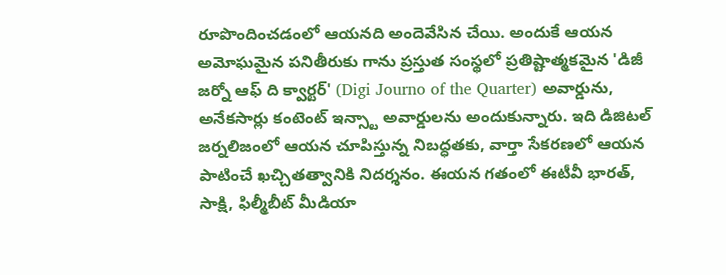రూపొందించడంలో ఆయనది అందెవేసిన చేయి. అందుకే ఆయన అమోఘమైన పనితీరుకు గాను ప్రస్తుత సంస్థలో ప్రతిష్టాత్మకమైన 'డిజీ జర్నో ఆఫ్ ది క్వార్టర్' (Digi Journo of the Quarter) అవార్డును, అనేకసార్లు కంటెంట్ ఇన్స్టా అవార్డులను అందుకున్నారు. ఇది డిజిటల్ జర్నలిజంలో ఆయన చూపిస్తున్న నిబద్ధతకు, వార్తా సేకరణలో ఆయన పాటించే ఖచ్చితత్వానికి నిదర్శనం. ఈయన గతంలో ఈటీవీ భారత్, సాక్షి, ఫిల్మీబీట్ మీడియా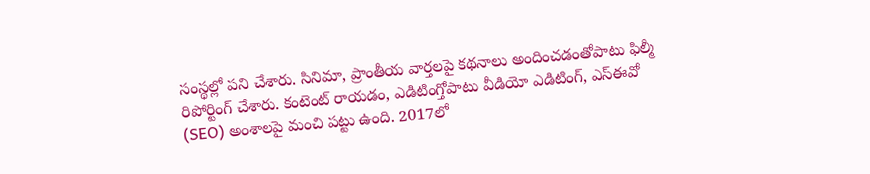సంస్థల్లో పని చేశారు. సినిమా, ప్రాంతీయ వార్తలపై కథనాలు అందించడంతోపాటు ఫిల్మీ రిపోర్టింగ్ చేశారు. కంటెంట్ రాయడం, ఎడిటింగ్తోపాటు వీడియో ఎడిటింగ్, ఎస్ఈవో (SEO) అంశాలపై మంచి పట్టు ఉంది. 2017లో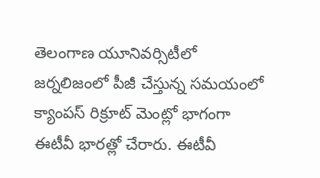తెలంగాణ యూనివర్సిటీలో జర్నలిజంలో పీజీ చేస్తున్న సమయంలో క్యాంపస్ రిక్రూట్ మెంట్లో భాగంగా ఈటీవీ భారత్లో చేరారు. ఈటీవీ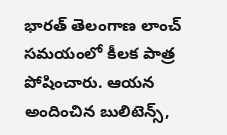భారత్ తెలంగాణ లాంచ్ సమయంలో కీలక పాత్ర పోషించారు. ఆయన అందించిన బులిటెన్స్,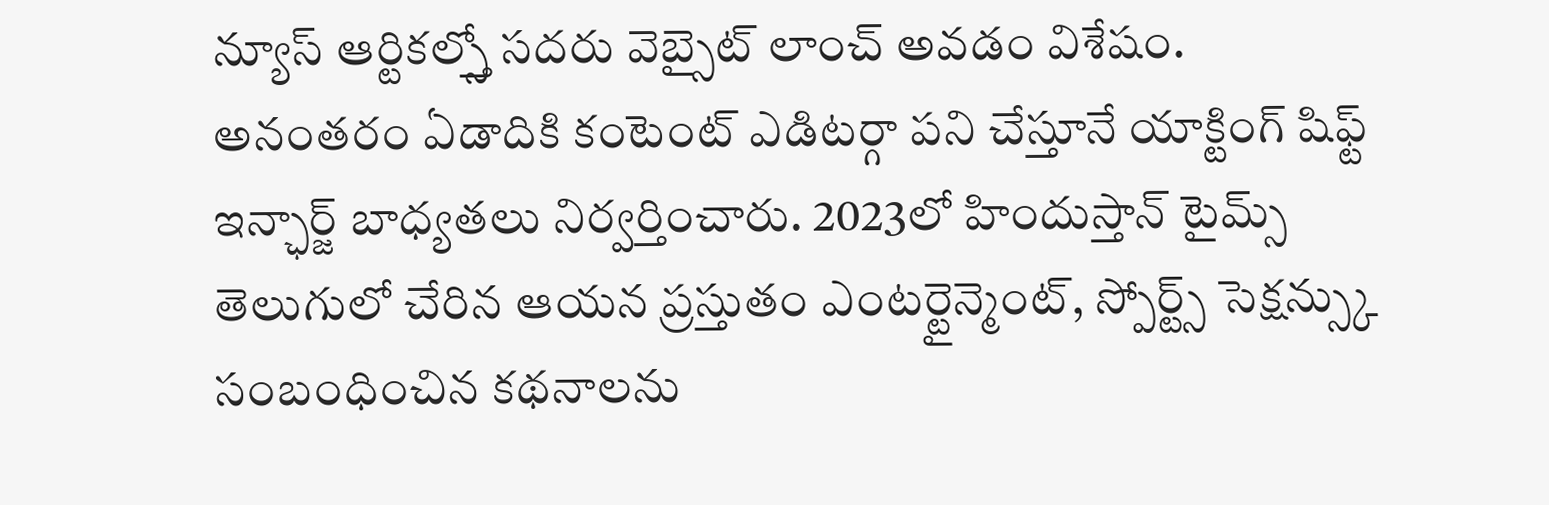న్యూస్ ఆర్టికల్స్తో సదరు వెబ్సైట్ లాంచ్ అవడం విశేషం. అనంతరం ఏడాదికి కంటెంట్ ఎడిటర్గా పని చేస్తూనే యాక్టింగ్ షిఫ్ట్ ఇన్ఛార్జ్ బాధ్యతలు నిర్వర్తించారు. 2023లో హిందుస్తాన్ టైమ్స్ తెలుగులో చేరిన ఆయన ప్రస్తుతం ఎంటర్టైన్మెంట్, స్పోర్ట్స్ సెక్షన్స్కు సంబంధించిన కథనాలను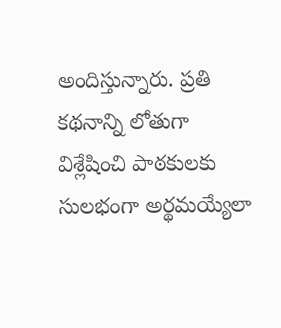అందిస్తున్నారు. ప్రతి కథనాన్ని లోతుగా విశ్లేషించి పాఠకులకు సులభంగా అర్థమయ్యేలా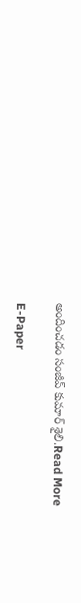అందించడం సంజీవ్ కుమార్ శైలి.Read More

E-Paper